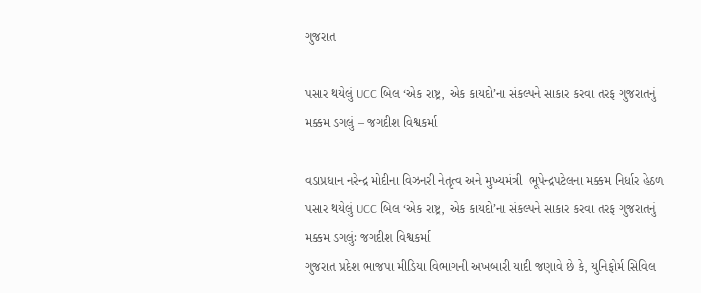ગુજરાત

પસાર થયેલું UCC બિલ ‘એક રાષ્ટ્ર, એક કાયદો’ના સંકલ્પને સાકાર કરવા તરફ ગુજરાતનું મક્કમ ડગલું – જગદીશ વિશ્વકર્મા

વડાપ્રધાન નરેન્દ્ર મોદીના વિઝનરી નેતૃત્વ અને મુખ્યમંત્રી  ભૂપેન્દ્રપટેલના મક્કમ નિર્ધાર હેઠળ પસાર થયેલું UCC બિલ ‘એક રાષ્ટ્ર, એક કાયદો’ના સંકલ્પને સાકાર કરવા તરફ ગુજરાતનું મક્કમ ડગલુંઃ જગદીશ વિશ્વકર્મા
ગુજરાત પ્રદેશ ભાજપા મીડિયા વિભાગની અખબારી યાદી જણાવે છે કે, યુનિફોર્મ સિવિલ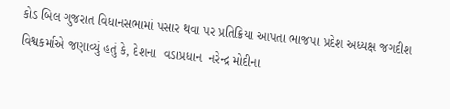કોડ બિલ ગુજરાત વિધાનસભામાં પસાર થવા પર પ્રતિક્રિયા આપતા ભાજપા પ્રદેશ અધ્યક્ષ જગદીશ વિશ્વકર્માએ જણાવ્યું હતું કે, દેશના  વડાપ્રધાન  નરેન્દ્ર મોદીના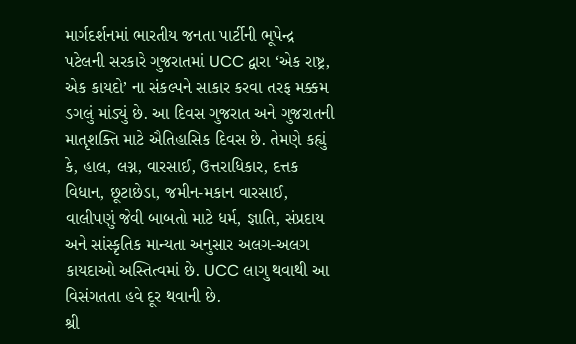માર્ગદર્શનમાં ભારતીય જનતા પાર્ટીની ભૂપેન્દ્ર પટેલની સરકારે ગુજરાતમાં UCC દ્વારા ‘એક રાષ્ટ્ર, એક કાયદો’ ના સંકલ્પને સાકાર કરવા તરફ મક્કમ ડગલું માંડ્યું છે. આ દિવસ ગુજરાત અને ગુજરાતની માતૃશક્તિ માટે ઐતિહાસિક દિવસ છે. તેમણે કહ્યું કે, હાલ, લગ્ન, વારસાઈ, ઉત્તરાધિકાર, દત્તક વિધાન, છૂટાછેડા, જમીન-મકાન વારસાઈ, વાલીપણું જેવી બાબતો માટે ધર્મ, જ્ઞાતિ, સંપ્રદાય અને સાંસ્કૃતિક માન્યતા અનુસાર અલગ-અલગ કાયદાઓ અસ્તિત્વમાં છે. UCC લાગુ થવાથી આ વિસંગતતા હવે દૂર થવાની છે.
શ્રી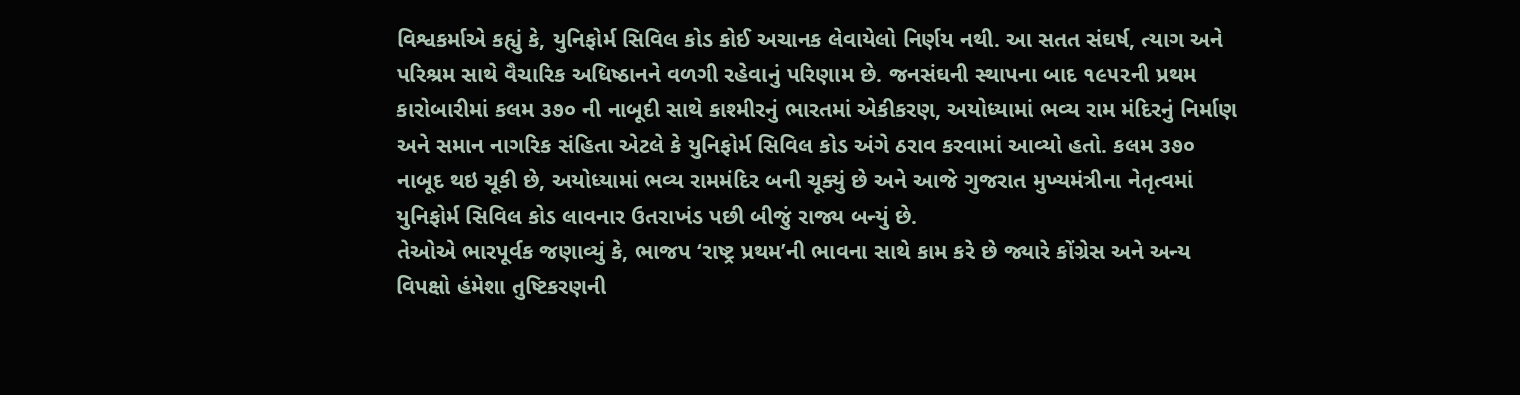વિશ્વકર્માએ કહ્યું કે, યુનિફોર્મ સિવિલ કોડ કોઈ અચાનક લેવાયેલો નિર્ણય નથી. આ સતત સંઘર્ષ, ત્યાગ અને પરિશ્રમ સાથે વૈચારિક અધિષ્ઠાનને વળગી રહેવાનું પરિણામ છે. જનસંઘની સ્થાપના બાદ ૧૯૫૨ની પ્રથમ કારોબારીમાં કલમ ૩૭૦ ની નાબૂદી સાથે કાશ્મીરનું ભારતમાં એકીકરણ, અયોધ્યામાં ભવ્ય રામ મંદિરનું નિર્માણ અને સમાન નાગરિક સંહિતા એટલે કે યુનિફોર્મ સિવિલ કોડ અંગે ઠરાવ કરવામાં આવ્યો હતો. કલમ ૩૭૦ નાબૂદ થઇ ચૂકી છે, અયોધ્યામાં ભવ્ય રામમંદિર બની ચૂક્યું છે અને આજે ગુજરાત મુખ્યમંત્રીના નેતૃત્વમાં યુનિફોર્મ સિવિલ કોડ લાવનાર ઉતરાખંડ પછી બીજું રાજ્ય બન્યું છે.
તેઓએ ભારપૂર્વક જણાવ્યું કે, ભાજપ ‘રાષ્ટ્ર પ્રથમ’ની ભાવના સાથે કામ કરે છે જ્યારે કોંગ્રેસ અને અન્ય વિપક્ષો હંમેશા તુષ્ટિકરણની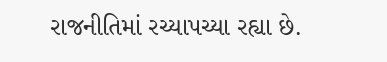રાજનીતિમાં રચ્યાપચ્યા રહ્યા છે.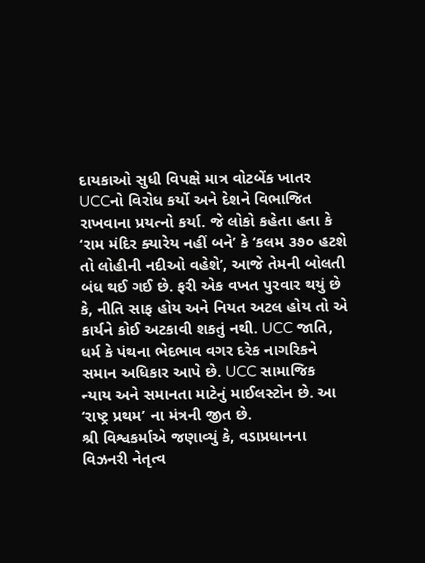દાયકાઓ સુધી વિપક્ષે માત્ર વોટબેંક ખાતર UCCનો વિરોધ કર્યો અને દેશને વિભાજિત રાખવાના પ્રયત્નો કર્યા. જે લોકો કહેતા હતા કે ‘રામ મંદિર ક્યારેય નહીં બને’ કે ‘કલમ ૩૭૦ હટશે તો લોહીની નદીઓ વહેશે’, આજે તેમની બોલતી બંધ થઈ ગઈ છે. ફરી એક વખત પુરવાર થયું છે કે, નીતિ સાફ હોય અને નિયત અટલ હોય તો એ કાર્યને કોઈ અટકાવી શકતું નથી. UCC જાતિ, ધર્મ કે પંથના ભેદભાવ વગર દરેક નાગરિકને સમાન અધિકાર આપે છે. UCC સામાજિક ન્યાય અને સમાનતા માટેનું માઈલસ્ટોન છે. આ ‘રાષ્ટ્ર પ્રથમ’ ના મંત્રની જીત છે.
શ્રી વિશ્વકર્માએ જણાવ્યું કે, વડાપ્રધાનના વિઝનરી નેતૃત્વ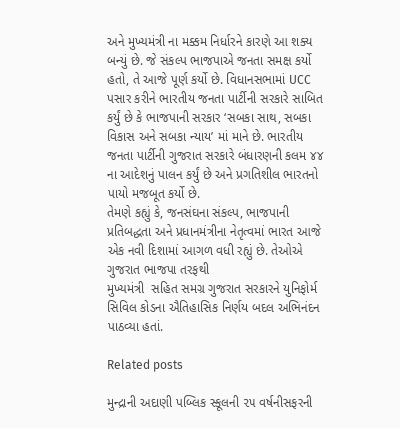અને મુખ્યમંત્રી ના મક્કમ નિર્ધારને કારણે આ શક્ય બન્યું છે. જે સંકલ્પ ભાજપાએ જનતા સમક્ષ કર્યો હતો, તે આજે પૂર્ણ કર્યો છે. વિધાનસભામાં UCC પસાર કરીને ભારતીય જનતા પાર્ટીની સરકારે સાબિત કર્યું છે કે ભાજપાની સરકાર ‘સબકા સાથ, સબકા વિકાસ અને સબકા ન્યાય’ માં માને છે. ભારતીય જનતા પાર્ટીની ગુજરાત સરકારે બંધારણની કલમ ૪૪ ના આદેશનું પાલન કર્યું છે અને પ્રગતિશીલ ભારતનો પાયો મજબૂત કર્યો છે.
તેમણે કહ્યું કે, જનસંઘના સંકલ્પ, ભાજપાની પ્રતિબદ્ધતા અને પ્રધાનમંત્રીના નેતૃત્વમાં ભારત આજે એક નવી દિશામાં આગળ વધી રહ્યું છે. તેઓએ ગુજરાત ભાજપા તરફથી
મુખ્યમંત્રી  સહિત સમગ્ર ગુજરાત સરકારને યુનિફોર્મ સિવિલ કોડના ઐતિહાસિક નિર્ણય બદલ અભિનંદન પાઠવ્યા હતાં.

Related posts

મુન્દ્રાની અદાણી પબ્લિક સ્કૂલની ૨૫ વર્ષનીસફરની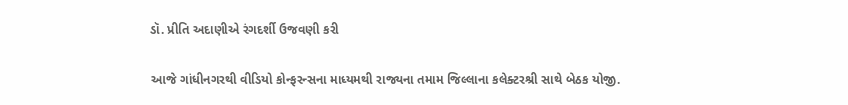ડૉ. પ્રીતિ અદાણીએ રંગદર્શી ઉજવણી કરી

આજે ગાંધીનગરથી વીડિયો કોન્ફરન્સના માધ્યમથી રાજ્યના તમામ જિલ્લાના કલેક્ટરશ્રી સાથે બેઠક યોજી.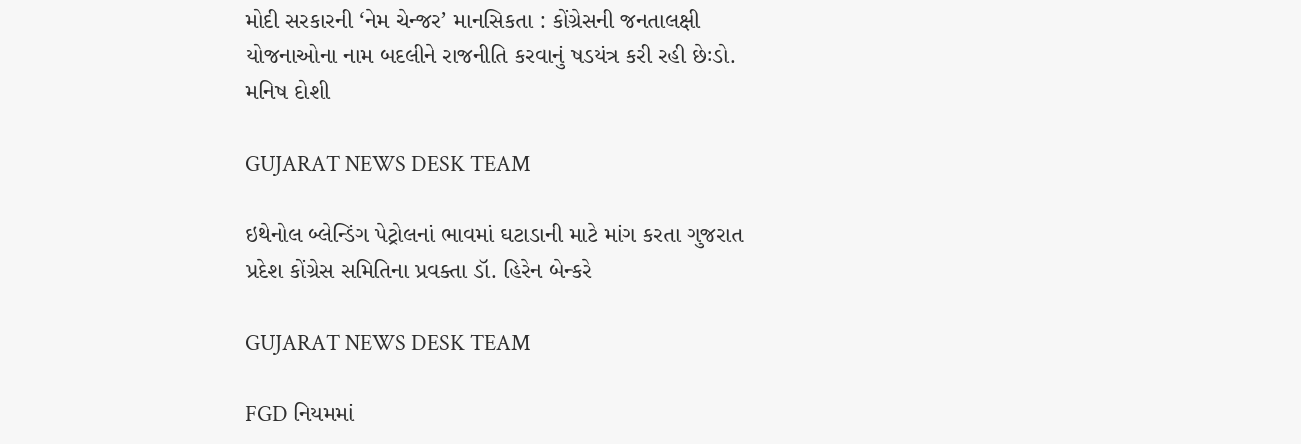મોદી સરકારની ‘નેમ ચેન્જર’ માનસિકતા : કોંગ્રેસની જનતાલક્ષી યોજનાઓના નામ બદલીને રાજનીતિ કરવાનું ષડયંત્ર કરી રહી છેઃડો. મનિષ દોશી

GUJARAT NEWS DESK TEAM

ઇથેનોલ બ્લેન્ડિંગ પેટ્રોલનાં ભાવમાં ઘટાડાની માટે માંગ કરતા ગુજરાત પ્રદેશ કોંગ્રેસ સમિતિના પ્રવક્તા ડૉ. હિરેન બેન્કરે

GUJARAT NEWS DESK TEAM

FGD નિયમમાં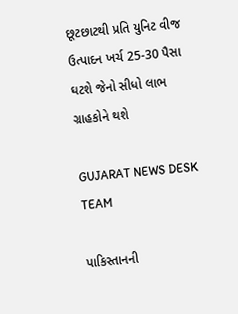છૂટછાટથી પ્રતિ યુનિટ વીજ ઉત્પાદન ખર્ચ 25-30 પૈસા ઘટશે જેનો સીધો લાભ ગ્રાહકોને થશે

GUJARAT NEWS DESK TEAM

પાકિસ્તાનની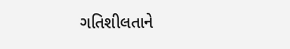ગતિશીલતાને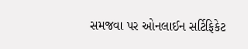સમજવા પર ઓનલાઈન સર્ટિફિકેટ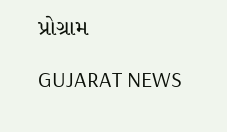પ્રોગ્રામ

GUJARAT NEWS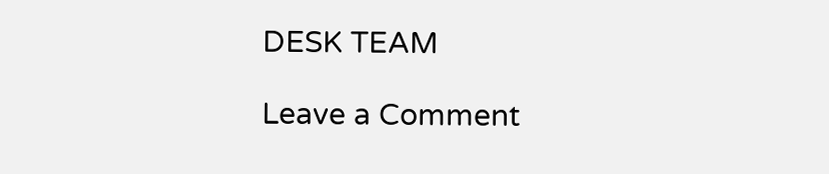DESK TEAM

Leave a Comment